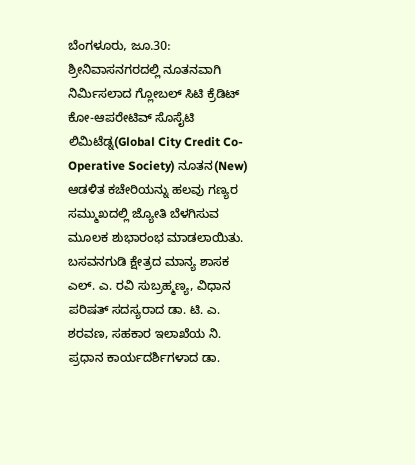ಬೆಂಗಳೂರು, ಜೂ.30: ಶ್ರೀನಿವಾಸನಗರದಲ್ಲಿ ನೂತನವಾಗಿ ನಿರ್ಮಿಸಲಾದ ಗ್ಲೋಬಲ್ ಸಿಟಿ ಕ್ರೆಡಿಟ್ ಕೋ-ಆಪರೇಟಿವ್ ಸೊಸೈಟಿ ಲಿಮಿಟೆಡ್ನ(Global City Credit Co-Operative Society) ನೂತನ(New) ಆಡಳಿತ ಕಚೇರಿಯನ್ನು ಹಲವು ಗಣ್ಯರ ಸಮ್ಮುಖದಲ್ಲಿ ಜ್ಯೋತಿ ಬೆಳಗಿಸುವ ಮೂಲಕ ಶುಭಾರಂಭ ಮಾಡಲಾಯಿತು.
ಬಸವನಗುಡಿ ಕ್ಷೇತ್ರದ ಮಾನ್ಯ ಶಾಸಕ ಎಲ್. ಎ. ರವಿ ಸುಬ್ರಹ್ಮಣ್ಯ, ವಿಧಾನ ಪರಿಷತ್ ಸದಸ್ಯರಾದ ಡಾ. ಟಿ. ಎ. ಶರವಣ, ಸಹಕಾರ ಇಲಾಖೆಯ ನಿ. ಪ್ರಧಾನ ಕಾರ್ಯದರ್ಶಿಗಳಾದ ಡಾ.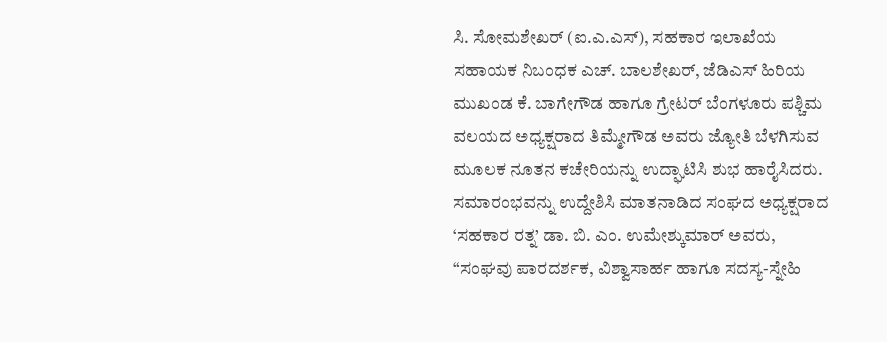ಸಿ. ಸೋಮಶೇಖರ್ (ಐ.ಎ.ಎಸ್), ಸಹಕಾರ ಇಲಾಖೆಯ ಸಹಾಯಕ ನಿಬಂಧಕ ಎಚ್. ಬಾಲಶೇಖರ್, ಜೆಡಿಎಸ್ ಹಿರಿಯ ಮುಖಂಡ ಕೆ. ಬಾಗೇಗೌಡ ಹಾಗೂ ಗ್ರೇಟರ್ ಬೆಂಗಳೂರು ಪಶ್ಚಿಮ ವಲಯದ ಅಧ್ಯಕ್ಷರಾದ ತಿಮ್ಮೇಗೌಡ ಅವರು ಜ್ಯೋತಿ ಬೆಳಗಿಸುವ ಮೂಲಕ ನೂತನ ಕಚೇರಿಯನ್ನು ಉದ್ಘಾಟಿಸಿ ಶುಭ ಹಾರೈಸಿದರು.
ಸಮಾರಂಭವನ್ನು ಉದ್ದೇಶಿಸಿ ಮಾತನಾಡಿದ ಸಂಘದ ಅಧ್ಯಕ್ಷರಾದ ‘ಸಹಕಾರ ರತ್ನ’ ಡಾ. ಬಿ. ಎಂ. ಉಮೇಶ್ಕುಮಾರ್ ಅವರು, “ಸಂಘವು ಪಾರದರ್ಶಕ, ವಿಶ್ವಾಸಾರ್ಹ ಹಾಗೂ ಸದಸ್ಯ-ಸ್ನೇಹಿ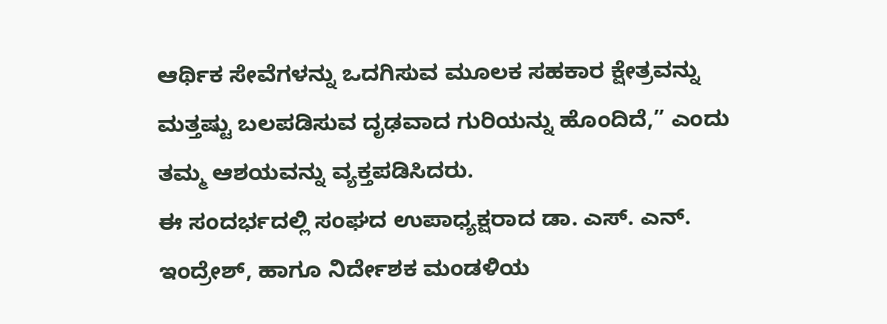ಆರ್ಥಿಕ ಸೇವೆಗಳನ್ನು ಒದಗಿಸುವ ಮೂಲಕ ಸಹಕಾರ ಕ್ಷೇತ್ರವನ್ನು ಮತ್ತಷ್ಟು ಬಲಪಡಿಸುವ ದೃಢವಾದ ಗುರಿಯನ್ನು ಹೊಂದಿದೆ,” ಎಂದು ತಮ್ಮ ಆಶಯವನ್ನು ವ್ಯಕ್ತಪಡಿಸಿದರು.
ಈ ಸಂದರ್ಭದಲ್ಲಿ ಸಂಘದ ಉಪಾಧ್ಯಕ್ಷರಾದ ಡಾ. ಎಸ್. ಎನ್. ಇಂದ್ರೇಶ್, ಹಾಗೂ ನಿರ್ದೇಶಕ ಮಂಡಳಿಯ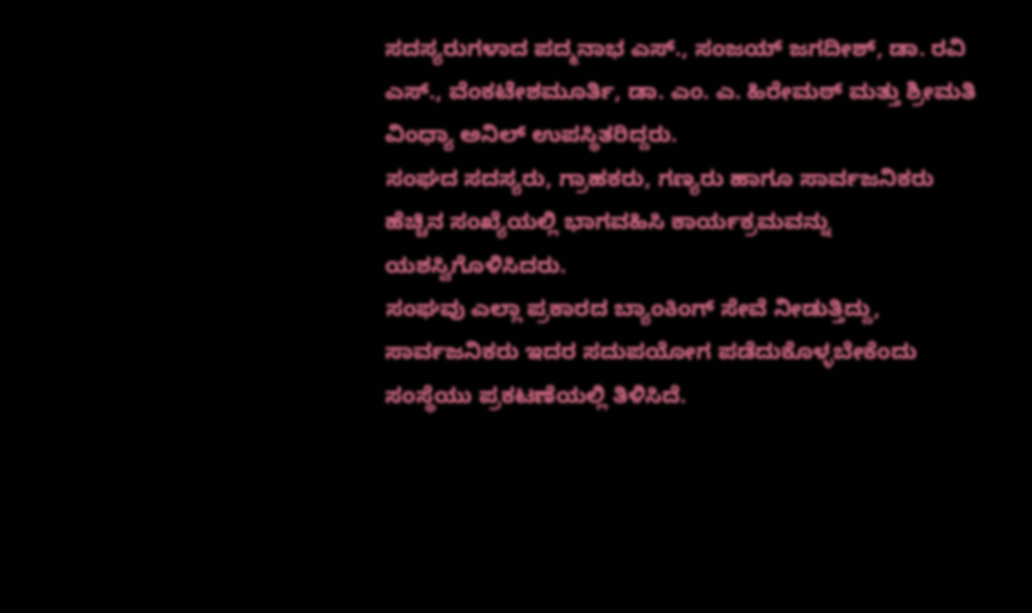ಸದಸ್ಯರುಗಳಾದ ಪದ್ಮನಾಭ ಎಸ್., ಸಂಜಯ್ ಜಗದೀಶ್, ಡಾ. ರವಿ ಎಸ್., ವೆಂಕಟೇಶಮೂರ್ತಿ, ಡಾ. ಎಂ. ಎ. ಹಿರೇಮಠ್ ಮತ್ತು ಶ್ರೀಮತಿ ವಿಂಧ್ಯಾ ಅನಿಲ್ ಉಪಸ್ಥಿತರಿದ್ದರು.
ಸಂಘದ ಸದಸ್ಯರು, ಗ್ರಾಹಕರು, ಗಣ್ಯರು ಹಾಗೂ ಸಾರ್ವಜನಿಕರು ಹೆಚ್ಚಿನ ಸಂಖ್ಯೆಯಲ್ಲಿ ಭಾಗವಹಿಸಿ ಕಾರ್ಯಕ್ರಮವನ್ನು ಯಶಸ್ವಿಗೊಳಿಸಿದರು.
ಸಂಘವು ಎಲ್ಲಾ ಪ್ರಕಾರದ ಬ್ಯಾಂಕಿಂಗ್ ಸೇವೆ ನೀಡುತ್ತಿದ್ದು, ಸಾರ್ವಜನಿಕರು ಇದರ ಸದುಪಯೋಗ ಪಡೆದುಕೊಳ್ಳಬೇಕೆಂದು ಸಂಸ್ಥೆಯು ಪ್ರಕಟಣೆಯಲ್ಲಿ ತಿಳಿಸಿದೆ.